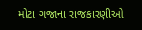મોટા ગજાના રાજકારણીઓ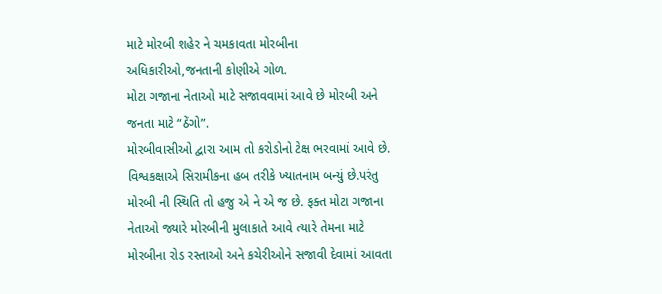માટે મોરબી શહેર ને ચમકાવતા મોરબીના અધિકારીઓ,જનતાની કોણીએ ગોળ.
મોટા ગજાના નેતાઓ માટે સજાવવામાં આવે છે મોરબી અને જનતા માટે “ઠેંગો”.
મોરબીવાસીઓ દ્વારા આમ તો કરોડોનો ટેક્ષ ભરવામાં આવે છે. વિશ્વકક્ષાએ સિરામીકના હબ તરીકે ખ્યાતનામ બન્યું છે.પરંતુ મોરબી ની સ્થિતિ તો હજુ એ ને એ જ છે. ફક્ત મોટા ગજાના નેતાઓ જ્યારે મોરબીની મુલાકાતે આવે ત્યારે તેમના માટે મોરબીના રોડ રસ્તાઓ અને કચેરીઓને સજાવી દેવામાં આવતા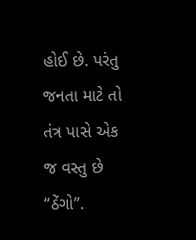હોઈ છે. પરંતુ જનતા માટે તો તંત્ર પાસે એક જ વસ્તુ છે “ઠેંગો”.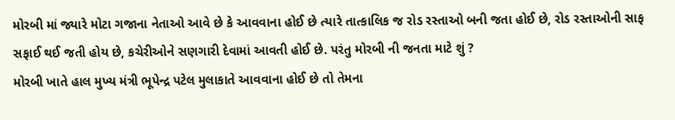મોરબી માં જ્યારે મોટા ગજાના નેતાઓ આવે છે કે આવવાના હોઈ છે ત્યારે તાત્કાલિક જ રોડ રસ્તાઓ બની જતા હોઈ છે, રોડ રસ્તાઓની સાફ સફાઈ થઈ જતી હોય છે, કચેરીઓને સણગારી દેવામાં આવતી હોઈ છે. પરંતુ મોરબી ની જનતા માટે શું ?
મોરબી ખાતે હાલ મુખ્ય મંત્રી ભૂપેન્દ્ર પટેલ મુલાકાતે આવવાના હોઈ છે તો તેમના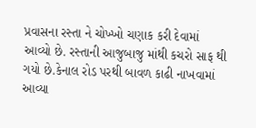પ્રવાસના રસ્તા ને ચોખ્ખો ચણાક કરી દેવામાં આવ્યો છે. રસ્તાની આજુબાજુ માંથી કચરો સાફ થી ગયો છે.કેનાલ રોડ પરથી બાવળ કાઢી નાખવામાં આવ્યા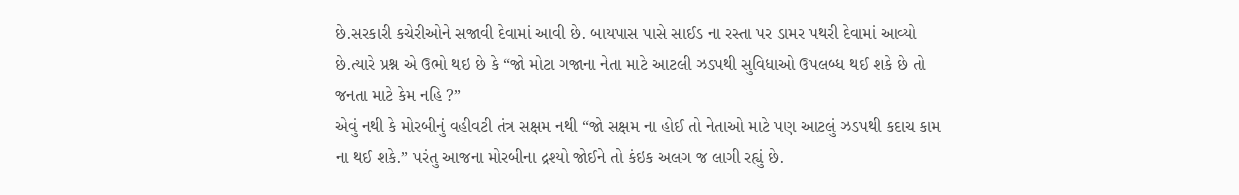છે.સરકારી કચેરીઓને સજાવી દેવામાં આવી છે. બાયપાસ પાસે સાઈડ ના રસ્તા પર ડામર પથરી દેવામાં આવ્યો છે.ત્યારે પ્રશ્ન એ ઉભો થઇ છે કે “જો મોટા ગજાના નેતા માટે આટલી ઝડપથી સુવિધાઓ ઉપલબ્ધ થઈ શકે છે તો જનતા માટે કેમ નહિ ?”
એવું નથી કે મોરબીનું વહીવટી તંત્ર સક્ષમ નથી “જો સક્ષમ ના હોઈ તો નેતાઓ માટે પણ આટલું ઝડપથી કદાચ કામ ના થઈ શકે.” પરંતુ આજના મોરબીના દ્રશ્યો જોઈને તો કંઇક અલગ જ લાગી રહ્યું છે.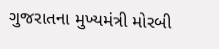ગુજરાતના મુખ્યમંત્રી મોરબી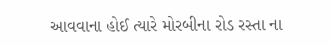આવવાના હોઈ ત્યારે મોરબીના રોડ રસ્તા ના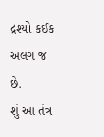દ્રશ્યો કઈક અલગ જ છે.
શું આ તંત્ર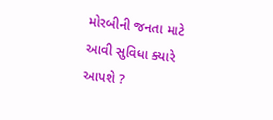મોરબીની જનતા માટે આવી સુવિધા ક્યારે આપશે ?